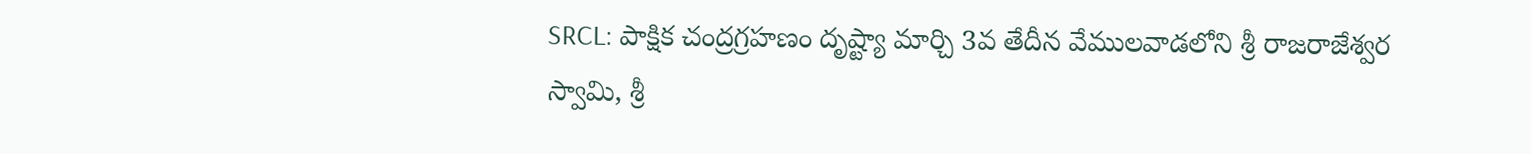SRCL: పాక్షిక చంద్రగ్రహణం దృష్ట్యా మార్చి 3వ తేదీన వేములవాడలోని శ్రీ రాజరాజేశ్వర స్వామి, శ్రీ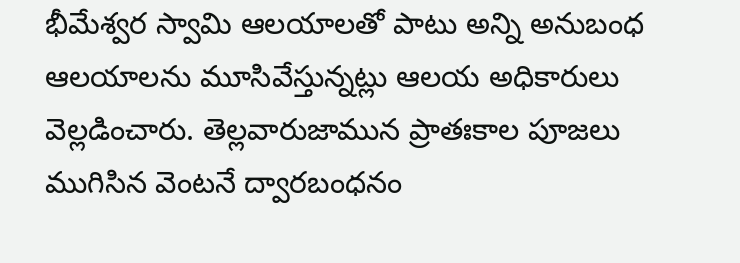భీమేశ్వర స్వామి ఆలయాలతో పాటు అన్ని అనుబంధ ఆలయాలను మూసివేస్తున్నట్లు ఆలయ అధికారులు వెల్లడించారు. తెల్లవారుజామున ప్రాతఃకాల పూజలు ముగిసిన వెంటనే ద్వారబంధనం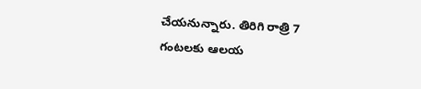చేయనున్నారు. తిరిగి రాత్రి 7 గంటలకు ఆలయ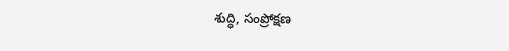శుద్ధి, సంప్రోక్షణ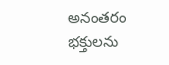అనంతరం భక్తులను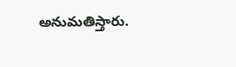అనుమతిస్తారు.